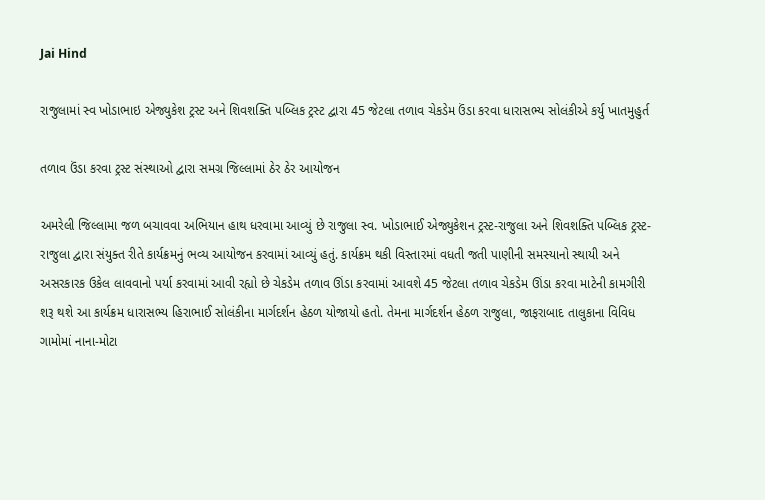Jai Hind

રાજુલામાં સ્વ ખોડાભાઇ એજ્યુકેશ ટ્રસ્ટ અને શિવશક્તિ પબ્લિક ટ્રસ્ટ દ્વારા 45 જેટલા તળાવ ચેકડેમ ઉંડા કરવા ધારાસભ્ય સોલંકીએ કર્યુ ખાતમુહુર્ત

તળાવ ઉંડા કરવા ટ્રસ્ટ સંસ્થાઓ દ્વારા સમગ્ર જિલ્લામાં ઠેર ઠેર આયોજન

અમરેલી જિલ્લામા જળ બચાવવા અભિયાન હાથ ધરવામા આવ્યું છે રાજુલા સ્વ. ખોડાભાઈ એજ્યુકેશન ટ્રસ્ટ-રાજુલા અને શિવશક્તિ પબ્લિક ટ્રસ્ટ-રાજુલા દ્વારા સંયુક્ત રીતે કાર્યક્રમનું ભવ્ય આયોજન કરવામાં આવ્યું હતું. કાર્યક્રમ થકી વિસ્તારમાં વધતી જતી પાણીની સમસ્યાનો સ્થાયી અને અસરકારક ઉકેલ લાવવાનો પર્યા કરવામાં આવી રહ્યો છે ચેકડેમ તળાવ ઊંડા કરવામાં આવશે 45 જેટલા તળાવ ચેકડેમ ઊંડા કરવા માટેની કામગીરી શરૂ થશે આ કાર્યક્રમ ધારાસભ્ય હિરાભાઈ સોલંકીના માર્ગદર્શન હેઠળ યોજાયો હતો. તેમના માર્ગદર્શન હેઠળ રાજુલા, જાફરાબાદ તાલુકાના વિવિધ ગામોમાં નાના-મોટા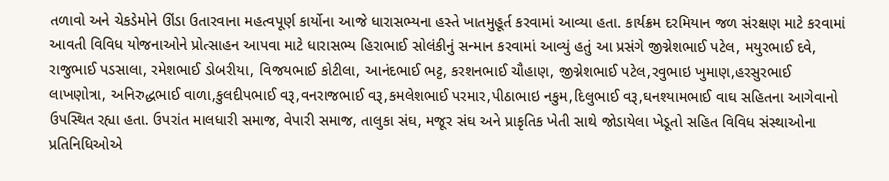તળાવો અને ચેકડેમોને ઊંડા ઉતારવાના મહત્વપૂર્ણ કાર્યોના આજે ધારાસભ્યના હસ્તે ખાતમુહૂર્ત કરવામાં આવ્યા હતા. કાર્યક્રમ દરમિયાન જળ સંરક્ષણ માટે કરવામાં આવતી વિવિધ યોજનાઓને પ્રોત્સાહન આપવા માટે ધારાસભ્ય હિરાભાઈ સોલંકીનું સન્માન કરવામાં આવ્યું હતું આ પ્રસંગે જીગ્નેશભાઈ પટેલ, મયુરભાઈ દવે, રાજુભાઈ પડસાલા, રમેશભાઈ ડોબરીયા, વિજયભાઈ કોટીલા, આનંદભાઈ ભટ્ટ, કરશનભાઈ ચૌહાણ, જીગ્નેશભાઈ પટેલ,રવુભાઇ ખુમાણ,હરસુરભાઈ લાખણોત્રા, અનિરુદ્ધભાઈ વાળા,કુલદીપભાઈ વરૂ,વનરાજભાઈ વરૂ,કમલેશભાઈ પરમાર,પીઠાભાઇ નકુમ,દિલુભાઈ વરૂ,ઘનશ્યામભાઈ વાઘ સહિતના આગેવાનો ઉપસ્થિત રહ્યા હતા. ઉપરાંત માલધારી સમાજ, વેપારી સમાજ, તાલુકા સંઘ, મજૂર સંઘ અને પ્રાકૃતિક ખેતી સાથે જોડાયેલા ખેડૂતો સહિત વિવિધ સંસ્થાઓના પ્રતિનિધિઓએ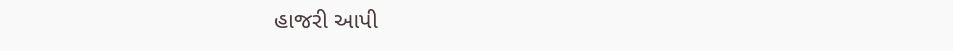હાજરી આપી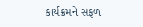કાર્યક્રમને સફળ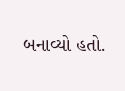બનાવ્યો હતો.